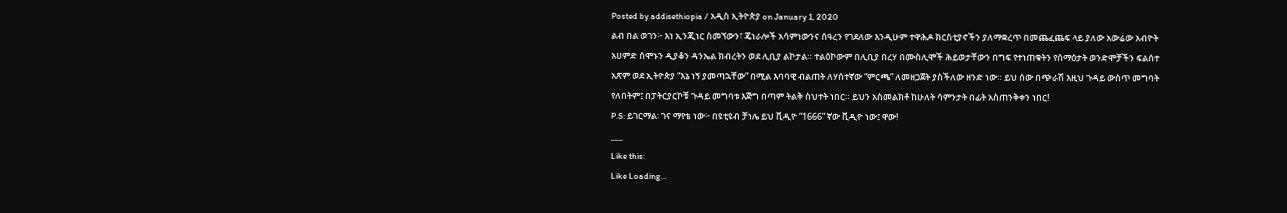Posted by addisethiopia / አዲስ ኢትዮጵያ on January 1, 2020
ልብ በል ወገን፦ እነ ኢንጂነር ስመኘውን፣ ጄነራሎች አሳምነውንና ሰዓረን የገደለው እንዲሁም ተዋሕዶ ክርስቲያኖችን ያለማቋረጥ በመጨፈጨፍ ላይ ያለው አውሬው አብዮት አሀምድ ሰሞኑን ዲያቆን ዳንኤል ክብረትን ወደ ሊቢያ ልኮታል። ተልዕኮውም በሊቢያ በረሃ በሙስሊሞች ሕይወታቸውን በግፍ የተነጠቁትን የሰማዕታት ወንድሞቻችን ፍልሰተ አጽም ወደ ኢትዮጵያ “እኔ ነኝ ያመጣኋቸው” በሚል እባባዊ ብልጠት ለሃሰተኛው “ምርጫ” ለመዘጋጀት ያስችለው ዘንድ ነው። ይህ ሰው በጭራሽ እዚህ ጉዳይ ውስጥ መግባት የለበትም፤ በፓትርያርኮቹ ጉዳይ መግባቱ እጅግ በጣም ትልቅ ስህተት ነበር። ይህን አስመልክቶ ከሁለት ሳምንታት በፊት አስጠንቅቀን ነበር!
P.S: ይገርማል፡ ገና ማየቴ ነው፦ በዩቲዩብ ቻነሌ ይህ ቪዲዮ “1666” ኛው ቪዲዮ ነው፤ ዋው!
___
Like this:
Like Loading...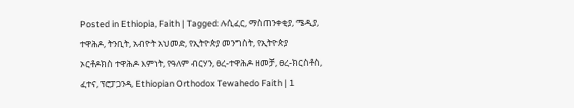Posted in Ethiopia, Faith | Tagged: ሉሲፈር, ማስጠንቀቂያ, ሜዲያ, ተዋሕዶ, ትንቢት, አብዮት አህመድ, የኢትዮጵያ መንግስት, የኢትዮጵያ ኦርቶዶክስ ተዋሕዶ እምነት, የዓለም ብርሃን, ፀረ-ተዋሕዶ ዘመቻ, ፀረ-ክርስቶስ, ፈተና, ፕሮፓጋንዳ, Ethiopian Orthodox Tewahedo Faith | 1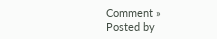Comment »
Posted by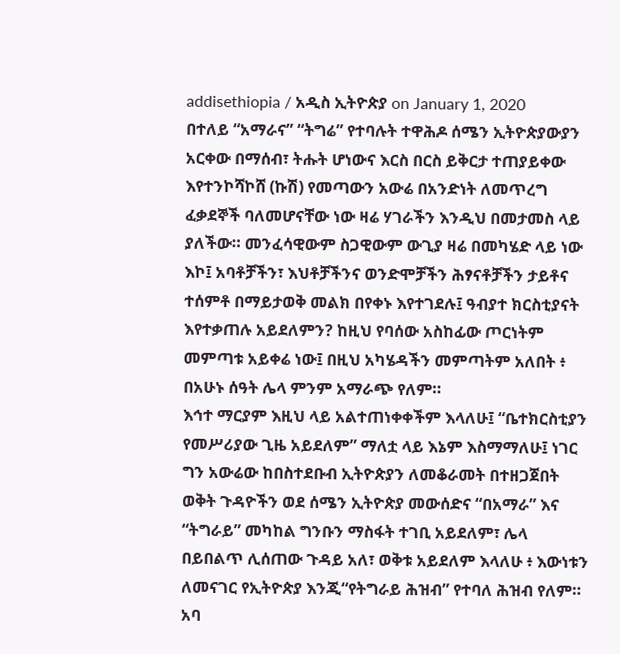addisethiopia / አዲስ ኢትዮጵያ on January 1, 2020
በተለይ “አማራና” “ትግሬ” የተባሉት ተዋሕዶ ሰሜን ኢትዮጵያውያን አርቀው በማሰብ፣ ትሑት ሆነውና እርስ በርስ ይቅርታ ተጠያይቀው እየተንኮሻኮሸ (ኩሽ) የመጣውን አውሬ በአንድነት ለመጥረግ ፈቃደኞች ባለመሆናቸው ነው ዛሬ ሃገራችን እንዲህ በመታመስ ላይ ያለችው። መንፈሳዊውም ስጋዊውም ውጊያ ዛሬ በመካሄድ ላይ ነው እኮ፤ አባቶቻችን፣ እህቶቻችንና ወንድሞቻችን ሕፃናቶቻችን ታይቶና ተሰምቶ በማይታወቅ መልክ በየቀኑ እየተገደሉ፤ ዓብያተ ክርስቲያናት እየተቃጠሉ አይደለምን? ከዚህ የባሰው አስከፊው ጦርነትም መምጣቱ አይቀሬ ነው፤ በዚህ አካሄዳችን መምጣትም አለበት ፥ በአሁኑ ሰዓት ሌላ ምንም አማራጭ የለም።
እኅተ ማርያም እዚህ ላይ አልተጠነቀቀችም እላለሁ፤ “ቤተክርስቲያን የመሥሪያው ጊዜ አይደለም” ማለቷ ላይ እኔም እስማማለሁ፤ ነገር ግን አውሬው ከበስተደቡብ ኢትዮጵያን ለመቆራመት በተዘጋጀበት ወቅት ጉዳዮችን ወደ ሰሜን ኢትዮጵያ መውሰድና “በአማራ” እና “ትግራይ” መካከል ግንቡን ማስፋት ተገቢ አይደለም፣ ሌላ በይበልጥ ሊሰጠው ጉዳይ አለ፣ ወቅቱ አይደለም እላለሁ ፥ እውነቱን ለመናገር የኢትዮጵያ እንጂ“የትግራይ ሕዝብ” የተባለ ሕዝብ የለም። አባ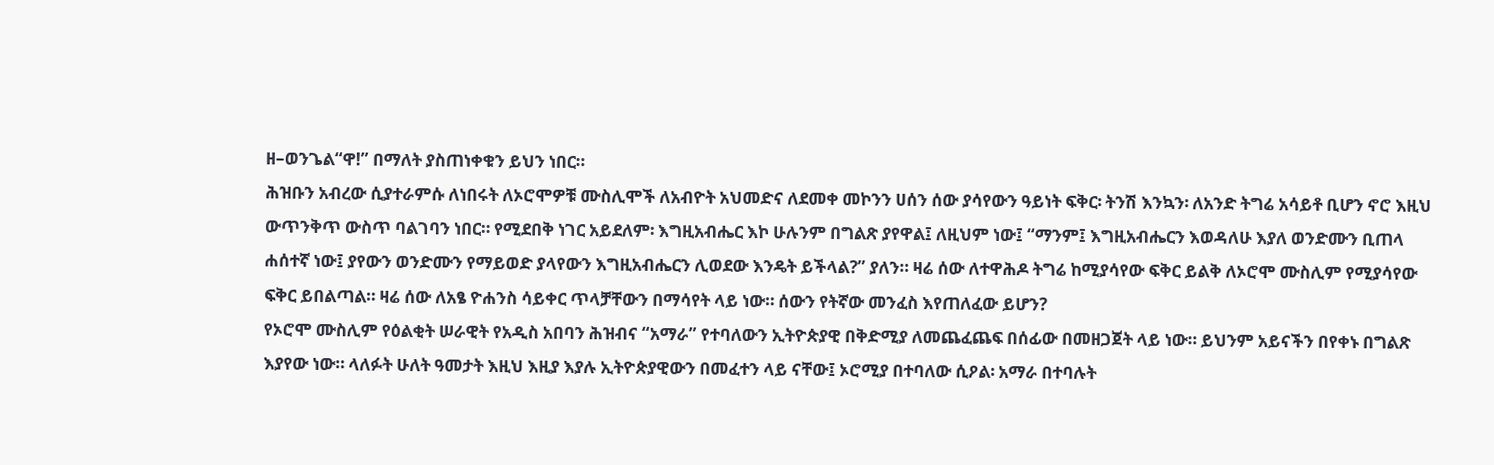ዘ–ወንጌል“ዋ!” በማለት ያስጠነቀቁን ይህን ነበር።
ሕዝቡን አብረው ሲያተራምሱ ለነበሩት ለኦሮሞዎቹ ሙስሊሞች ለአብዮት አህመድና ለደመቀ መኮንን ሀሰን ሰው ያሳየውን ዓይነት ፍቅር፡ ትንሽ እንኳን፡ ለአንድ ትግሬ አሳይቶ ቢሆን ኖሮ እዚህ ውጥንቅጥ ውስጥ ባልገባን ነበር። የሚደበቅ ነገር አይደለም፡ እግዚአብሔር እኮ ሁሉንም በግልጽ ያየዋል፤ ለዚህም ነው፤ “ማንም፤ እግዚአብሔርን እወዳለሁ እያለ ወንድሙን ቢጠላ ሐሰተኛ ነው፤ ያየውን ወንድሙን የማይወድ ያላየውን እግዚአብሔርን ሊወደው እንዴት ይችላል?” ያለን። ዛሬ ሰው ለተዋሕዶ ትግሬ ከሚያሳየው ፍቅር ይልቅ ለኦሮሞ ሙስሊም የሚያሳየው ፍቅር ይበልጣል። ዛሬ ሰው ለአፄ ዮሐንስ ሳይቀር ጥላቻቸውን በማሳየት ላይ ነው። ሰውን የትኛው መንፈስ እየጠለፈው ይሆን?
የኦሮሞ ሙስሊም የዕልቂት ሠራዊት የአዲስ አበባን ሕዝብና “አማራ” የተባለውን ኢትዮጵያዊ በቅድሚያ ለመጨፈጨፍ በሰፊው በመዘጋጀት ላይ ነው። ይህንም አይናችን በየቀኑ በግልጽ እያየው ነው። ላለፉት ሁለት ዓመታት እዚህ እዚያ እያሉ ኢትዮጵያዊውን በመፈተን ላይ ናቸው፤ ኦሮሚያ በተባለው ሲዖል፡ አማራ በተባሉት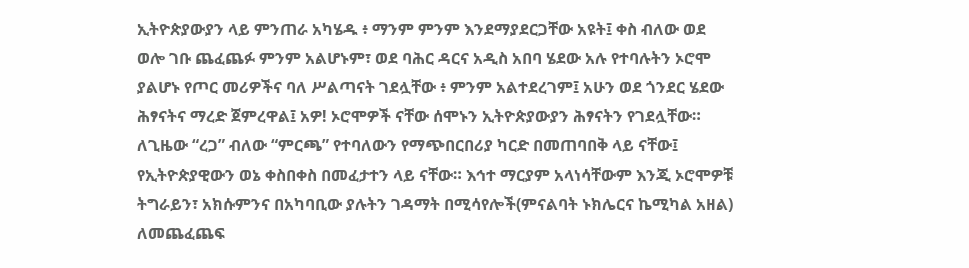ኢትዮጵያውያን ላይ ምንጠራ አካሄዱ ፥ ማንም ምንም እንደማያደርጋቸው አዩት፤ ቀስ ብለው ወደ ወሎ ገቡ ጨፈጨፉ ምንም አልሆኑም፣ ወደ ባሕር ዳርና አዲስ አበባ ሄደው አሉ የተባሉትን ኦሮሞ ያልሆኑ የጦር መሪዎችና ባለ ሥልጣናት ገደሏቸው ፥ ምንም አልተደረገም፤ አሁን ወደ ጎንደር ሄደው ሕፃናትና ማረድ ጀምረዋል፤ አዎ! ኦሮሞዎች ናቸው ሰሞኑን ኢትዮጵያውያን ሕፃናትን የገደሏቸው። ለጊዜው “ረጋ” ብለው “ምርጫ” የተባለውን የማጭበርበሪያ ካርድ በመጠባበቅ ላይ ናቸው፤ የኢትዮጵያዊውን ወኔ ቀስበቀስ በመፈታተን ላይ ናቸው። እኅተ ማርያም አላነሳቸውም እንጂ ኦሮሞዎቹ ትግራይን፣ አክሱምንና በአካባቢው ያሉትን ገዳማት በሚሳየሎች(ምናልባት ኑክሌርና ኬሚካል አዘል) ለመጨፈጨፍ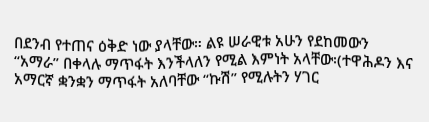በደንብ የተጠና ዕቅድ ነው ያላቸው። ልዩ ሠራዊቱ አሁን የደከመውን “አማራ” በቀላሉ ማጥፋት እንችላለን የሚል እምነት አላቸው፡(ተዋሕዶን እና አማርኛ ቋንቋን ማጥፋት አለባቸው “ኩሽ” የሚሉትን ሃገር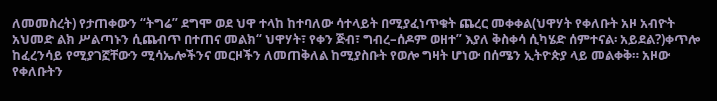ለመመስረት) የታጠቀውን “ትግሬ” ደግሞ ወደ ህዋ ተላከ ከተባለው ሳተላይት በሚያፈነጥቁት ጨረር መቀቀል(ህዋሃት የቀለቡት አዞ አብዮት አህመድ ልክ ሥልጣኑን ሲጨብጥ በተጠና መልክ“ ህዋሃት፣ የቀን ጅብ፣ ግብረ–ሰዶም ወዘተ” እያለ ቅስቀሳ ሲካሄድ ሰምተናል፡ አይደል?)ቀጥሎ ከፈረንሳይ የሚያገኟቸውን ሚሳኤሎችንና መርዞችን ለመጠቅለል ከሚያስቡት የወሎ ግዛት ሆነው በሰሜን ኢትዮጵያ ላይ መልቀቅ። አዞው የቀለቡትን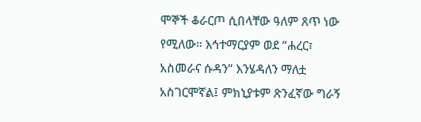ሞኞች ቆራርጦ ሲበላቸው ዓለም ጸጥ ነው የሚለው። እኅተማርያም ወደ “ሐረር፣ አስመራና ሱዳን” እንሄዳለን ማለቷ አስገርሞኛል፤ ምክኒያቱም ጽንፈኛው ግራኝ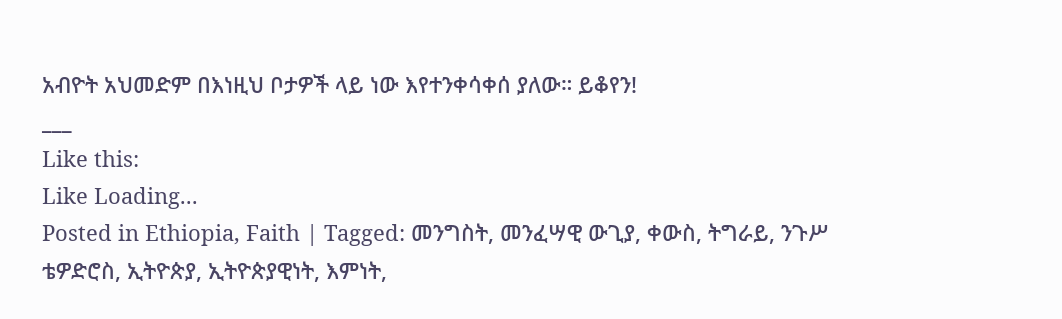አብዮት አህመድም በእነዚህ ቦታዎች ላይ ነው እየተንቀሳቀሰ ያለው። ይቆየን!
___
Like this:
Like Loading...
Posted in Ethiopia, Faith | Tagged: መንግስት, መንፈሣዊ ውጊያ, ቀውስ, ትግራይ, ንጉሥ ቴዎድሮስ, ኢትዮጵያ, ኢትዮጵያዊነት, እምነት,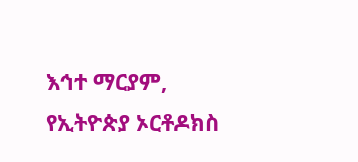እኅተ ማርያም, የኢትዮጵያ ኦርቶዶክስ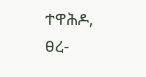ተዋሕዶ, ፀረ-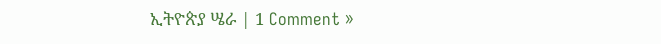ኢትዮጵያ ሤራ | 1 Comment »